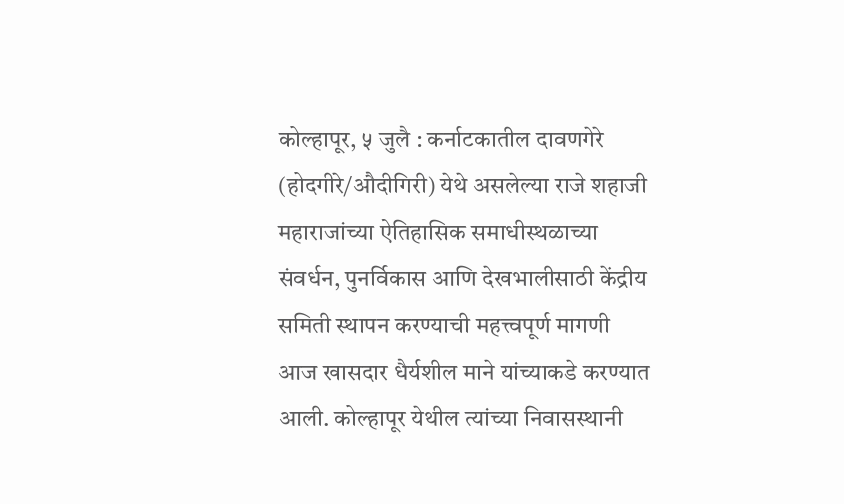कोल्हापूर, ५ जुलै : कर्नाटकातील दावणगेरे (होदगीरे/औदीगिरी) येथे असलेल्या राजे शहाजी महाराजांच्या ऐतिहासिक समाधीस्थळाच्या संवर्धन, पुनर्विकास आणि देखभालीसाठी केंद्रीय समिती स्थापन करण्याची महत्त्वपूर्ण मागणी आज खासदार धैर्यशील माने यांच्याकडे करण्यात आली. कोल्हापूर येथील त्यांच्या निवासस्थानी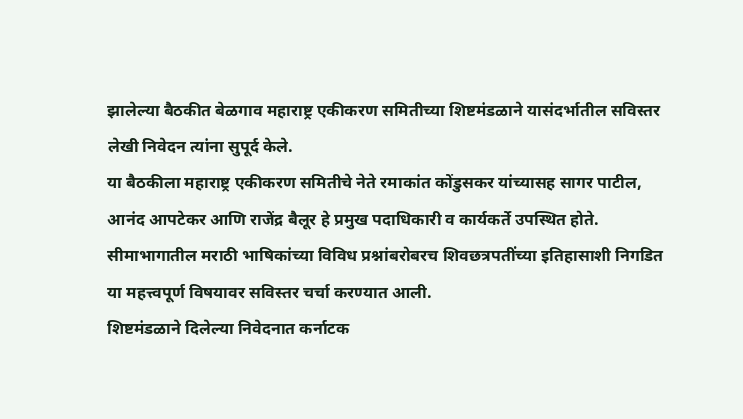झालेल्या बैठकीत बेळगाव महाराष्ट्र एकीकरण समितीच्या शिष्टमंडळाने यासंदर्भातील सविस्तर लेखी निवेदन त्यांना सुपूर्द केले.
या बैठकीला महाराष्ट्र एकीकरण समितीचे नेते रमाकांत कोंडुसकर यांच्यासह सागर पाटील, आनंद आपटेकर आणि राजेंद्र बैलूर हे प्रमुख पदाधिकारी व कार्यकर्ते उपस्थित होते. सीमाभागातील मराठी भाषिकांच्या विविध प्रश्नांबरोबरच शिवछत्रपतींच्या इतिहासाशी निगडित या महत्त्वपूर्ण विषयावर सविस्तर चर्चा करण्यात आली.
शिष्टमंडळाने दिलेल्या निवेदनात कर्नाटक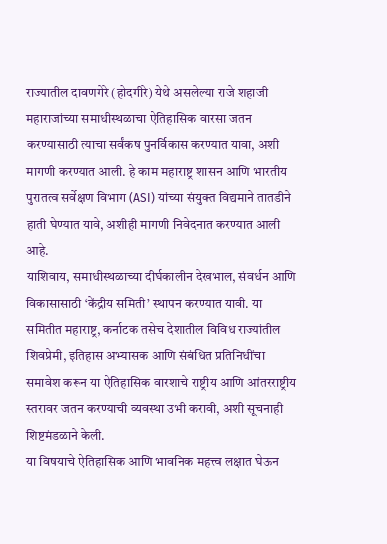राज्यातील दावणगेरे (होदगीरे) येथे असलेल्या राजे शहाजी महाराजांच्या समाधीस्थळाचा ऐतिहासिक वारसा जतन करण्यासाठी त्याचा सर्वंकष पुनर्विकास करण्यात यावा, अशी मागणी करण्यात आली. हे काम महाराष्ट्र शासन आणि भारतीय पुरातत्व सर्वेक्षण विभाग (ASI) यांच्या संयुक्त विद्यमाने तातडीने हाती घेण्यात यावे, अशीही मागणी निवेदनात करण्यात आली आहे.
याशिवाय, समाधीस्थळाच्या दीर्घकालीन देखभाल, संवर्धन आणि विकासासाठी ‘केंद्रीय समिती’ स्थापन करण्यात यावी. या समितीत महाराष्ट्र, कर्नाटक तसेच देशातील विविध राज्यांतील शिवप्रेमी, इतिहास अभ्यासक आणि संबंधित प्रतिनिधींचा समावेश करून या ऐतिहासिक वारशाचे राष्ट्रीय आणि आंतरराष्ट्रीय स्तरावर जतन करण्याची व्यवस्था उभी करावी, अशी सूचनाही शिष्टमंडळाने केली.
या विषयाचे ऐतिहासिक आणि भावनिक महत्त्व लक्षात घेऊन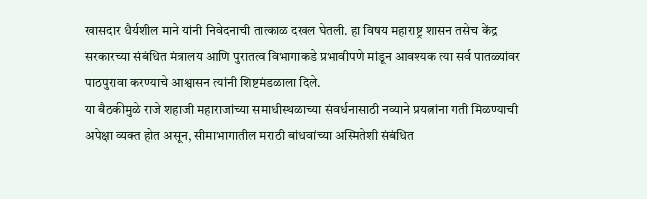खासदार धैर्यशील माने यांनी निवेदनाची तात्काळ दखल घेतली. हा विषय महाराष्ट्र शासन तसेच केंद्र सरकारच्या संबंधित मंत्रालय आणि पुरातत्व विभागाकडे प्रभावीपणे मांडून आवश्यक त्या सर्व पातळ्यांवर पाठपुरावा करण्याचे आश्वासन त्यांनी शिष्टमंडळाला दिले.
या बैठकीमुळे राजे शहाजी महाराजांच्या समाधीस्थळाच्या संवर्धनासाठी नव्याने प्रयत्नांना गती मिळण्याची अपेक्षा व्यक्त होत असून, सीमाभागातील मराठी बांधवांच्या अस्मितेशी संबंधित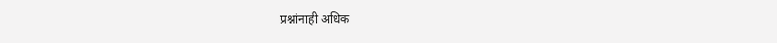प्रश्नांनाही अधिक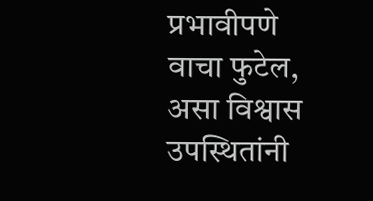प्रभावीपणे वाचा फुटेल, असा विश्वास उपस्थितांनी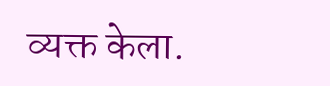व्यक्त केला.